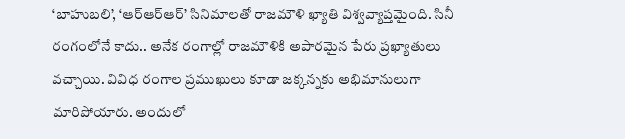‘బాహుబలి’, ‘ఆర్ఆర్ఆర్’ సినిమాలతో రాజమౌళి ఖ్యాతి విశ్వవ్యాప్తమైంది. సినీ రంగంలోనే కాదు.. అనేక రంగాల్లో రాజమౌళికి అపారమైన పేరు ప్రఖ్యాతులు వచ్చాయి. వివిధ రంగాల ప్రముఖులు కూడా జక్కన్నకు అభిమానులుగా మారిపోయారు. అందులో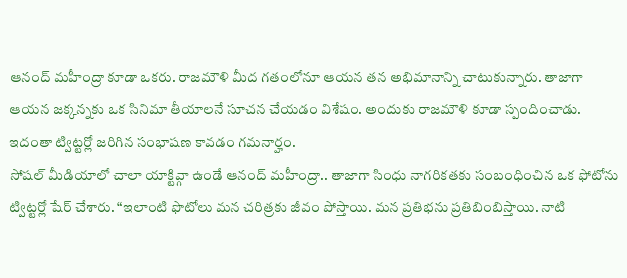ఆనంద్ మహీంద్రా కూడా ఒకరు. రాజమౌళి మీద గతంలోనూ ఆయన తన అభిమానాన్ని చాటుకున్నారు. తాజాగా ఆయన జక్కన్నకు ఒక సినిమా తీయాలనే సూచన చేయడం విశేషం. అందుకు రాజమౌళి కూడా స్పందించాడు. ఇదంతా ట్విట్టర్లో జరిగిన సంభాషణ కావడం గమనార్హం.
సోషల్ మీడియాలో చాలా యాక్టివ్గా ఉండే ఆనంద్ మహీంద్రా.. తాజాగా సింధు నాగరికతకు సంబంధించిన ఒక ఫోటోను ట్విట్టర్లో షేర్ చేశారు. “ఇలాంటి ఫొటోలు మన చరిత్రకు జీవం పోస్తాయి. మన ప్రతిభను ప్రతిబింబిస్తాయి. నాటి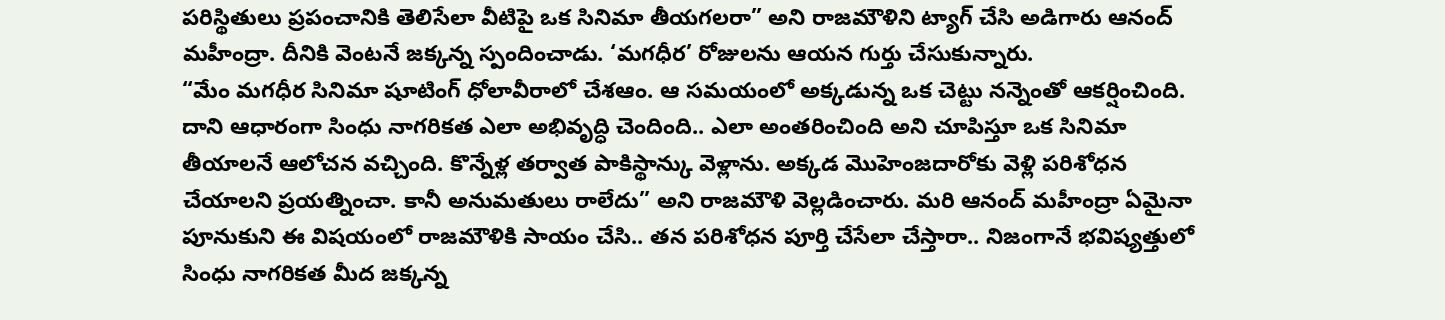పరిస్థితులు ప్రపంచానికి తెలిసేలా వీటిపై ఒక సినిమా తీయగలరా” అని రాజమౌళిని ట్యాగ్ చేసి అడిగారు ఆనంద్ మహీంద్రా. దీనికి వెంటనే జక్కన్న స్పందించాడు. ‘మగధీర’ రోజులను ఆయన గుర్తు చేసుకున్నారు.
“మేం మగధీర సినిమా షూటింగ్ ధోలావీరాలో చేశఆం. ఆ సమయంలో అక్కడున్న ఒక చెట్టు నన్నెంతో ఆకర్షించింది. దాని ఆధారంగా సింధు నాగరికత ఎలా అభివృద్ధి చెందింది.. ఎలా అంతరించింది అని చూపిస్తూ ఒక సినిమా తీయాలనే ఆలోచన వచ్చింది. కొన్నేళ్ల తర్వాత పాకిస్థాన్కు వెళ్లాను. అక్కడ మొహెంజదారోకు వెళ్లి పరిశోధన చేయాలని ప్రయత్నించా. కానీ అనుమతులు రాలేదు” అని రాజమౌళి వెల్లడించారు. మరి ఆనంద్ మహీంద్రా ఏమైనా పూనుకుని ఈ విషయంలో రాజమౌళికి సాయం చేసి.. తన పరిశోధన పూర్తి చేసేలా చేస్తారా.. నిజంగానే భవిష్యత్తులో సింధు నాగరికత మీద జక్కన్న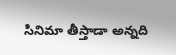సినిమా తీస్తాడా అన్నది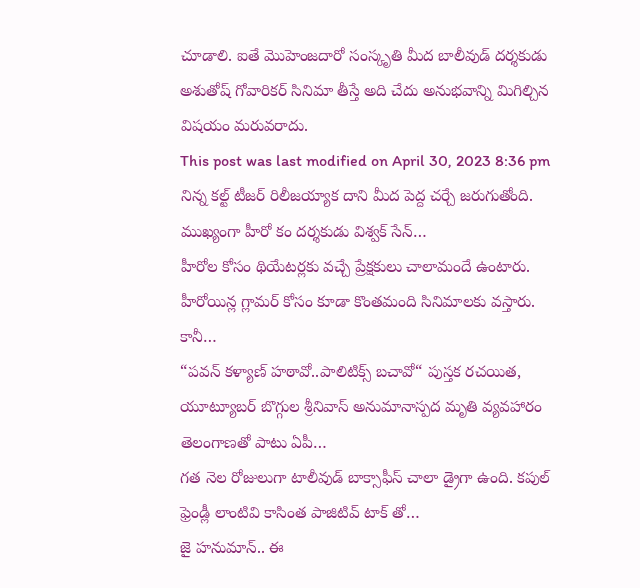చూడాలి. ఐతే మొహెంజదారో సంస్కృతి మీద బాలీవుడ్ దర్శకుడు అశుతోష్ గోవారికర్ సినిమా తీస్తే అది చేదు అనుభవాన్ని మిగిల్చిన విషయం మరువరాదు.
This post was last modified on April 30, 2023 8:36 pm
నిన్న కల్ట్ టీజర్ రిలీజయ్యాక దాని మీద పెద్ద చర్చే జరుగుతోంది. ముఖ్యంగా హీరో కం దర్శకుడు విశ్వక్ సేన్…
హీరోల కోసం థియేటర్లకు వచ్చే ప్రేక్షకులు చాలామందే ఉంటారు. హీరోయిన్ల గ్లామర్ కోసం కూడా కొంతమంది సినిమాలకు వస్తారు. కానీ…
“పవన్ కళ్యాణ్ హఠావో..పాలిటిక్స్ బచావో“ పుస్తక రచయిత, యూట్యూబర్ బొగ్గుల శ్రీనివాస్ అనుమానాస్పద మృతి వ్యవహారం తెలంగాణతో పాటు ఏపీ…
గత నెల రోజులుగా టాలీవుడ్ బాక్సాఫీస్ చాలా డ్రైగా ఉంది. కపుల్ ఫ్రెండ్లీ లాంటివి కాసింత పాజిటివ్ టాక్ తో…
జై హనుమాన్.. ఈ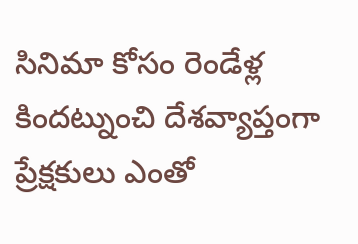సినిమా కోసం రెండేళ్ల కిందట్నుంచి దేశవ్యాప్తంగా ప్రేక్షకులు ఎంతో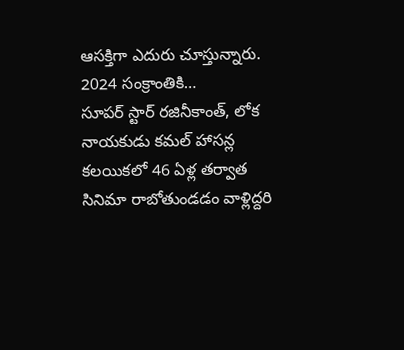ఆసక్తిగా ఎదురు చూస్తున్నారు. 2024 సంక్రాంతికి…
సూపర్ స్టార్ రజినీకాంత్, లోక నాయకుడు కమల్ హాసన్ల కలయికలో 46 ఏళ్ల తర్వాత సినిమా రాబోతుండడం వాళ్లిద్దరి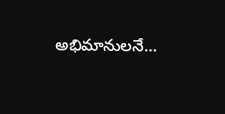అభిమానులనే…